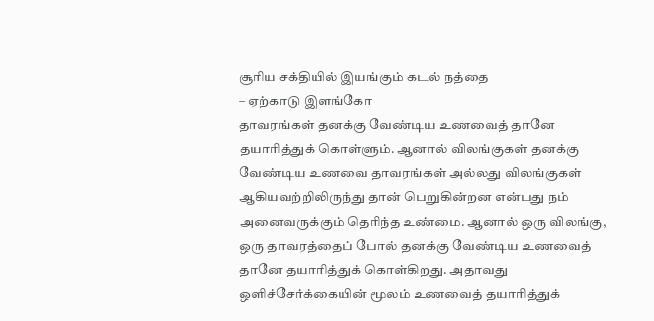சூரிய சக்தியில் இயங்கும் கடல் நத்தை
– ஏற்காடு இளங்கோ
தாவரங்கள் தனக்கு வேண்டிய உணவைத் தானே தயாரித்துக் கொள்ளும். ஆனால் விலங்குகள் தனக்கு வேண்டிய உணவை தாவரங்கள் அல்லது விலங்குகள் ஆகியவற்றிலிருந்து தான் பெறுகின்றன என்பது நம் அனைவருக்கும் தெரிந்த உண்மை. ஆனால் ஒரு விலங்கு, ஒரு தாவரத்தைப் போல் தனக்கு வேண்டிய உணவைத் தானே தயாரித்துக் கொள்கிறது. அதாவது ஒளிச்சேர்க்கையின் மூலம் உணவைத் தயாரித்துக்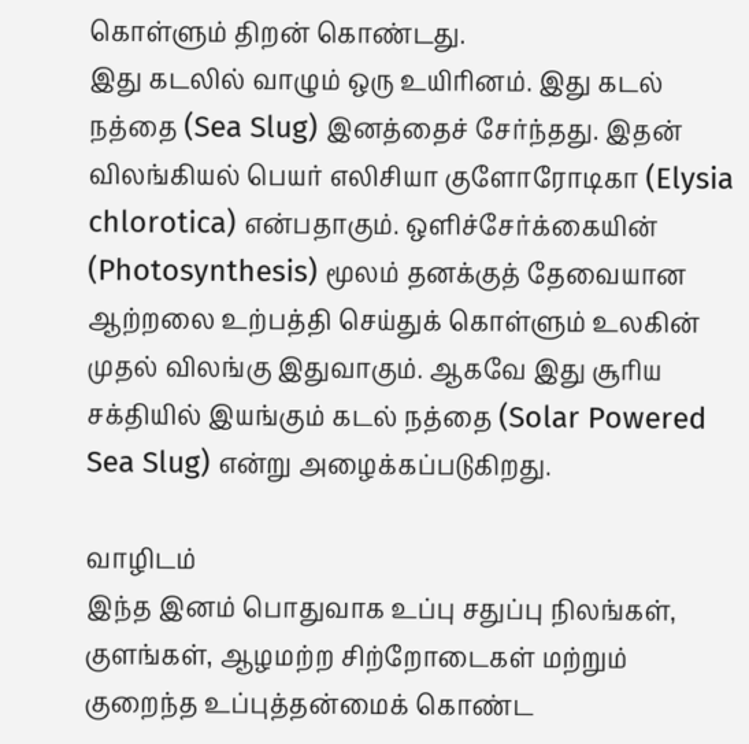கொள்ளும் திறன் கொண்டது.
இது கடலில் வாழும் ஒரு உயிரினம். இது கடல் நத்தை (Sea Slug) இனத்தைச் சேர்ந்தது. இதன் விலங்கியல் பெயர் எலிசியா குளோரோடிகா (Elysia chlorotica) என்பதாகும். ஒளிச்சேர்க்கையின் (Photosynthesis) மூலம் தனக்குத் தேவையான ஆற்றலை உற்பத்தி செய்துக் கொள்ளும் உலகின் முதல் விலங்கு இதுவாகும். ஆகவே இது சூரிய சக்தியில் இயங்கும் கடல் நத்தை (Solar Powered Sea Slug) என்று அழைக்கப்படுகிறது.

வாழிடம்
இந்த இனம் பொதுவாக உப்பு சதுப்பு நிலங்கள், குளங்கள், ஆழமற்ற சிற்றோடைகள் மற்றும் குறைந்த உப்புத்தன்மைக் கொண்ட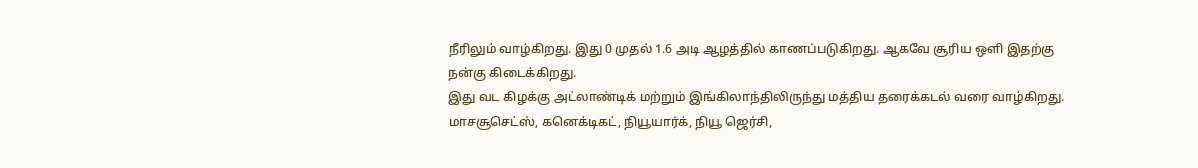நீரிலும் வாழ்கிறது. இது 0 முதல் 1.6 அடி ஆழத்தில் காணப்படுகிறது. ஆகவே சூரிய ஒளி இதற்கு நன்கு கிடைக்கிறது.
இது வட கிழக்கு அட்லாண்டிக் மற்றும் இங்கிலாந்திலிருந்து மத்திய தரைக்கடல் வரை வாழ்கிறது. மாசசூசெட்ஸ், கனெக்டிகட், நியூயார்க், நியூ ஜெர்சி,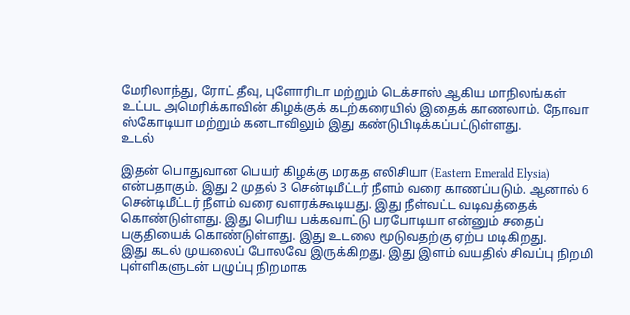மேரிலாந்து, ரோட் தீவு, புளோரிடா மற்றும் டெக்சாஸ் ஆகிய மாநிலங்கள் உட்பட அமெரிக்காவின் கிழக்குக் கடற்கரையில் இதைக் காணலாம். நோவா ஸ்கோடியா மற்றும் கனடாவிலும் இது கண்டுபிடிக்கப்பட்டுள்ளது.
உடல்

இதன் பொதுவான பெயர் கிழக்கு மரகத எலிசியா (Eastern Emerald Elysia) என்பதாகும். இது 2 முதல் 3 சென்டிமீட்டர் நீளம் வரை காணப்படும். ஆனால் 6 சென்டிமீட்டர் நீளம் வரை வளரக்கூடியது. இது நீள்வட்ட வடிவத்தைக் கொண்டுள்ளது. இது பெரிய பக்கவாட்டு பரபோடியா என்னும் சதைப் பகுதியைக் கொண்டுள்ளது. இது உடலை மூடுவதற்கு ஏற்ப மடிகிறது.
இது கடல் முயலைப் போலவே இருக்கிறது. இது இளம் வயதில் சிவப்பு நிறமி புள்ளிகளுடன் பழுப்பு நிறமாக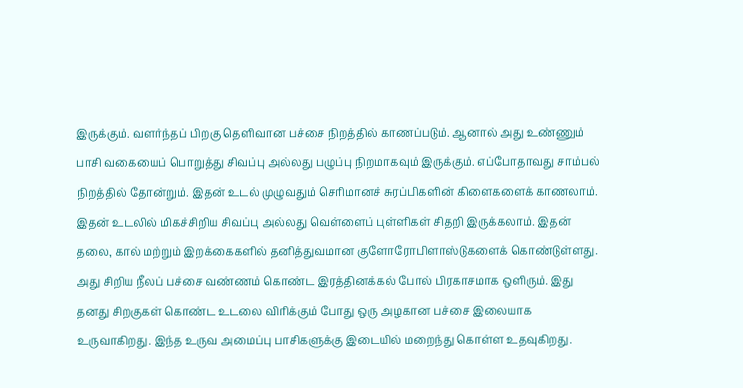இருக்கும். வளர்ந்தப் பிறகு தெளிவான பச்சை நிறத்தில் காணப்படும். ஆனால் அது உண்ணும் பாசி வகையைப் பொறுத்து சிவப்பு அல்லது பழுப்பு நிறமாகவும் இருக்கும். எப்போதாவது சாம்பல் நிறத்தில் தோன்றும். இதன் உடல் முழுவதும் செரிமானச் சுரப்பிகளின் கிளைகளைக் காணலாம்.
இதன் உடலில் மிகச்சிறிய சிவப்பு அல்லது வெள்ளைப் புள்ளிகள் சிதறி இருக்கலாம். இதன் தலை, கால் மற்றும் இறக்கைகளில் தனித்துவமான குளோரோபிளாஸ்டுகளைக் கொண்டுள்ளது. அது சிறிய நீலப் பச்சை வண்ணம் கொண்ட இரத்தினக்கல் போல் பிரகாசமாக ஒளிரும். இது தனது சிறகுகள் கொண்ட உடலை விரிக்கும் போது ஒரு அழகான பச்சை இலையாக உருவாகிறது. இந்த உருவ அமைப்பு பாசிகளுக்கு இடையில் மறைந்து கொள்ள உதவுகிறது.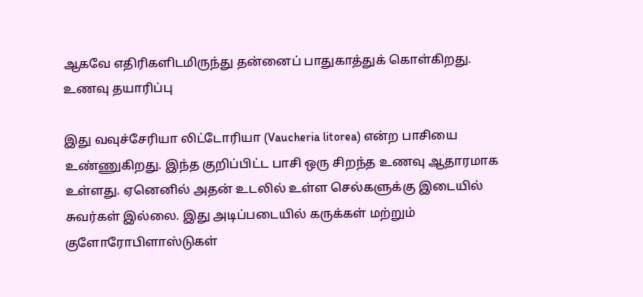ஆகவே எதிரிகளிடமிருந்து தன்னைப் பாதுகாத்துக் கொள்கிறது.
உணவு தயாரிப்பு

இது வவுச்சேரியா லிட்டோரியா (Vaucheria litorea) என்ற பாசியை உண்ணுகிறது. இந்த குறிப்பிட்ட பாசி ஒரு சிறந்த உணவு ஆதாரமாக உள்ளது. ஏனெனில் அதன் உடலில் உள்ள செல்களுக்கு இடையில் சுவர்கள் இல்லை. இது அடிப்படையில் கருக்கள் மற்றும் குளோரோபிளாஸ்டுகள்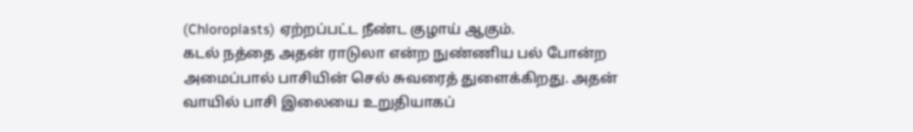(Chloroplasts) ஏற்றப்பட்ட நீண்ட குழாய் ஆகும்.
கடல் நத்தை அதன் ராடுலா என்ற நுண்ணிய பல் போன்ற அமைப்பால் பாசியின் செல் சுவரைத் துளைக்கிறது. அதன் வாயில் பாசி இலையை உறுதியாகப்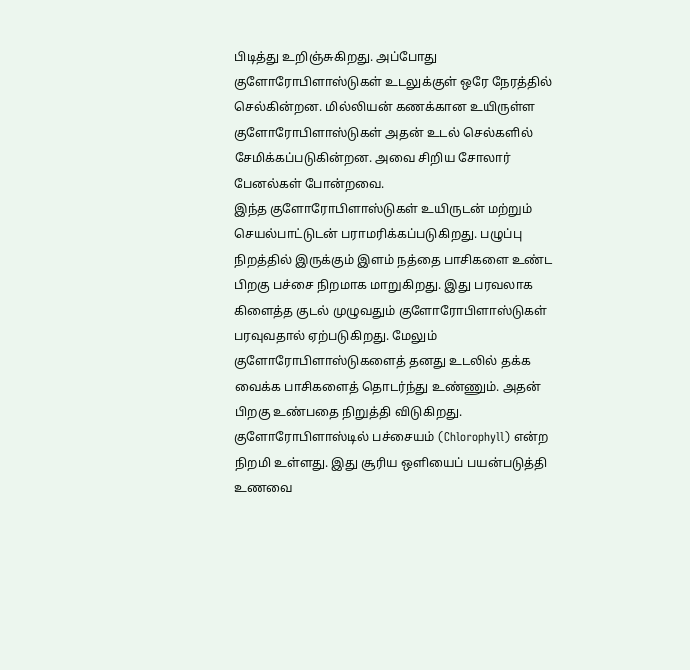பிடித்து உறிஞ்சுகிறது. அப்போது குளோரோபிளாஸ்டுகள் உடலுக்குள் ஒரே நேரத்தில் செல்கின்றன. மில்லியன் கணக்கான உயிருள்ள குளோரோபிளாஸ்டுகள் அதன் உடல் செல்களில் சேமிக்கப்படுகின்றன. அவை சிறிய சோலார் பேனல்கள் போன்றவை.
இந்த குளோரோபிளாஸ்டுகள் உயிருடன் மற்றும் செயல்பாட்டுடன் பராமரிக்கப்படுகிறது. பழுப்பு நிறத்தில் இருக்கும் இளம் நத்தை பாசிகளை உண்ட பிறகு பச்சை நிறமாக மாறுகிறது. இது பரவலாக கிளைத்த குடல் முழுவதும் குளோரோபிளாஸ்டுகள் பரவுவதால் ஏற்படுகிறது. மேலும் குளோரோபிளாஸ்டுகளைத் தனது உடலில் தக்க வைக்க பாசிகளைத் தொடர்ந்து உண்ணும். அதன் பிறகு உண்பதை நிறுத்தி விடுகிறது.
குளோரோபிளாஸ்டில் பச்சையம் (Chlorophyll) என்ற நிறமி உள்ளது. இது சூரிய ஒளியைப் பயன்படுத்தி உணவை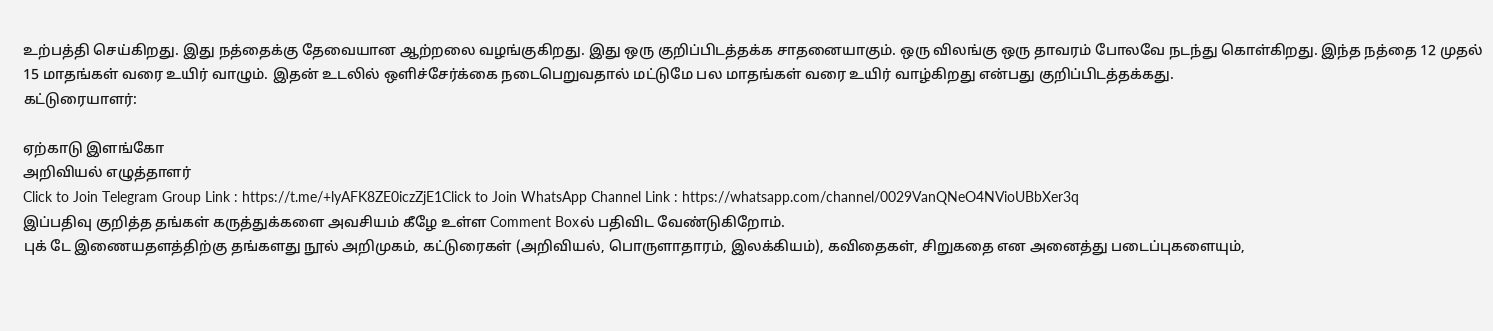உற்பத்தி செய்கிறது. இது நத்தைக்கு தேவையான ஆற்றலை வழங்குகிறது. இது ஒரு குறிப்பிடத்தக்க சாதனையாகும். ஒரு விலங்கு ஒரு தாவரம் போலவே நடந்து கொள்கிறது. இந்த நத்தை 12 முதல் 15 மாதங்கள் வரை உயிர் வாழும். இதன் உடலில் ஒளிச்சேர்க்கை நடைபெறுவதால் மட்டுமே பல மாதங்கள் வரை உயிர் வாழ்கிறது என்பது குறிப்பிடத்தக்கது.
கட்டுரையாளர்:

ஏற்காடு இளங்கோ
அறிவியல் எழுத்தாளர்
Click to Join Telegram Group Link : https://t.me/+lyAFK8ZE0iczZjE1Click to Join WhatsApp Channel Link : https://whatsapp.com/channel/0029VanQNeO4NVioUBbXer3q
இப்பதிவு குறித்த தங்கள் கருத்துக்களை அவசியம் கீழே உள்ள Comment Boxல் பதிவிட வேண்டுகிறோம்.
புக் டே இணையதளத்திற்கு தங்களது நூல் அறிமுகம், கட்டுரைகள் (அறிவியல், பொருளாதாரம், இலக்கியம்), கவிதைகள், சிறுகதை என அனைத்து படைப்புகளையும்,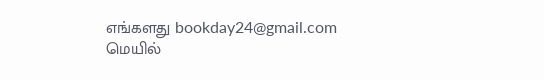எங்களது bookday24@gmail.com மெயில்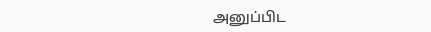அனுப்பிட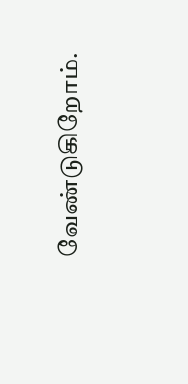வேண்டுகிறோம்.